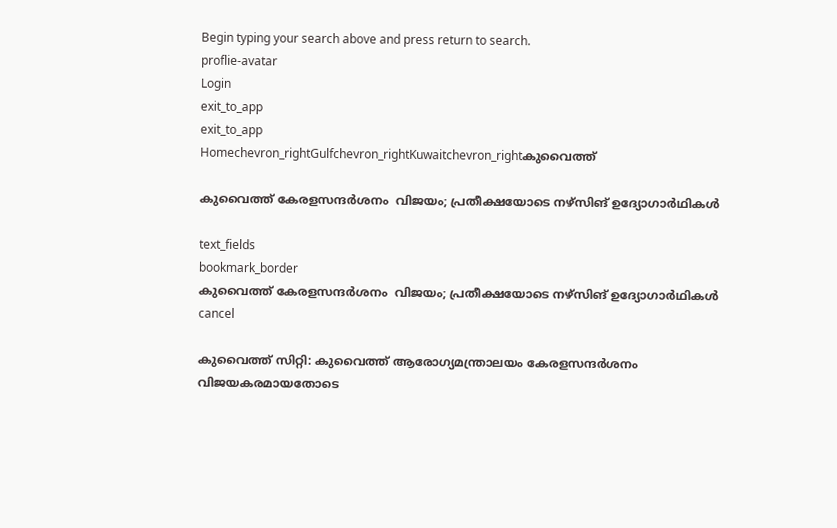Begin typing your search above and press return to search.
proflie-avatar
Login
exit_to_app
exit_to_app
Homechevron_rightGulfchevron_rightKuwaitchevron_rightകുവൈത്ത്

കുവൈത്ത് കേരളസന്ദര്‍ശനം  വിജയം; പ്രതീക്ഷയോടെ നഴ്സിങ് ഉദ്യോഗാര്‍ഥികള്‍

text_fields
bookmark_border
കുവൈത്ത് കേരളസന്ദര്‍ശനം  വിജയം; പ്രതീക്ഷയോടെ നഴ്സിങ് ഉദ്യോഗാര്‍ഥികള്‍
cancel

കുവൈത്ത് സിറ്റി: കുവൈത്ത് ആരോഗ്യമന്ത്രാലയം കേരളസന്ദര്‍ശനം വിജയകരമായതോടെ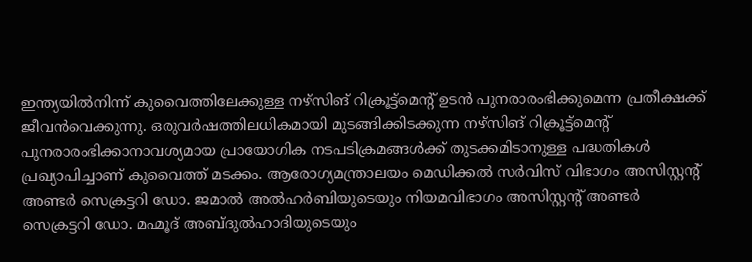ഇന്ത്യയില്‍നിന്ന് കുവൈത്തിലേക്കുള്ള നഴ്സിങ് റിക്രൂട്ട്മെന്‍റ് ഉടന്‍ പുനരാരംഭിക്കുമെന്ന പ്രതീക്ഷക്ക് ജീവന്‍വെക്കുന്നു. ഒരുവര്‍ഷത്തിലധികമായി മുടങ്ങിക്കിടക്കുന്ന നഴ്സിങ് റിക്രൂട്ട്മെന്‍റ് പുനരാരംഭിക്കാനാവശ്യമായ പ്രായോഗിക നടപടിക്രമങ്ങള്‍ക്ക് തുടക്കമിടാനുള്ള പദ്ധതികള്‍ പ്രഖ്യാപിച്ചാണ് കുവൈത്ത് മടക്കം. ആരോഗ്യമന്ത്രാലയം മെഡിക്കല്‍ സര്‍വിസ് വിഭാഗം അസിസ്റ്റന്‍റ് അണ്ടര്‍ സെക്രട്ടറി ഡോ. ജമാല്‍ അല്‍ഹര്‍ബിയുടെയും നിയമവിഭാഗം അസിസ്റ്റന്‍റ് അണ്ടര്‍ സെക്രട്ടറി ഡോ. മഹ്മൂദ് അബ്ദുല്‍ഹാദിയുടെയും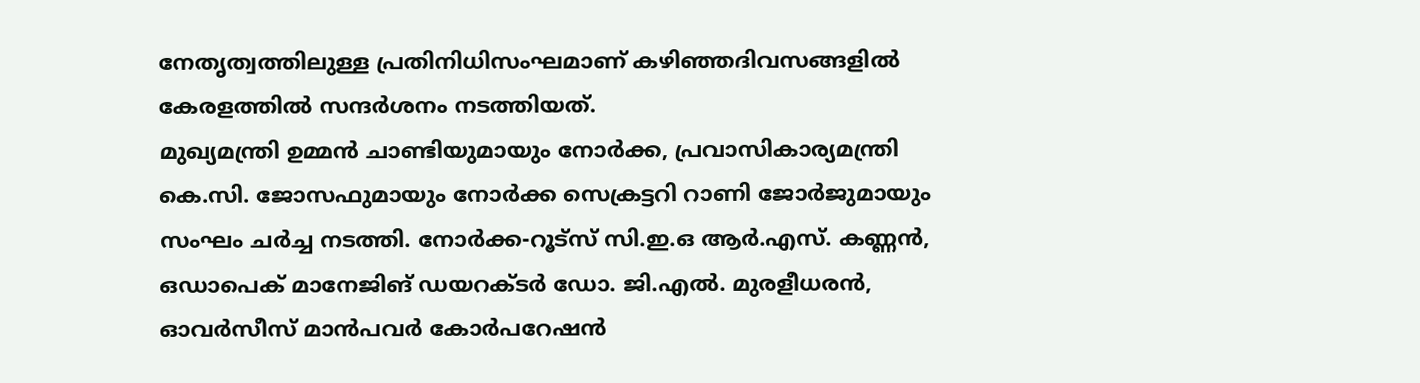നേതൃത്വത്തിലുള്ള പ്രതിനിധിസംഘമാണ് കഴിഞ്ഞദിവസങ്ങളില്‍ കേരളത്തില്‍ സന്ദര്‍ശനം നടത്തിയത്.
മുഖ്യമന്ത്രി ഉമ്മന്‍ ചാണ്ടിയുമായും നോര്‍ക്ക, പ്രവാസികാര്യമന്ത്രി കെ.സി. ജോസഫുമായും നോര്‍ക്ക സെക്രട്ടറി റാണി ജോര്‍ജുമായും സംഘം ചര്‍ച്ച നടത്തി. നോര്‍ക്ക-റൂട്സ് സി.ഇ.ഒ ആര്‍.എസ്. കണ്ണന്‍, ഒഡാപെക് മാനേജിങ് ഡയറക്ടര്‍ ഡോ. ജി.എല്‍. മുരളീധരന്‍, ഓവര്‍സീസ് മാന്‍പവര്‍ കോര്‍പറേഷന്‍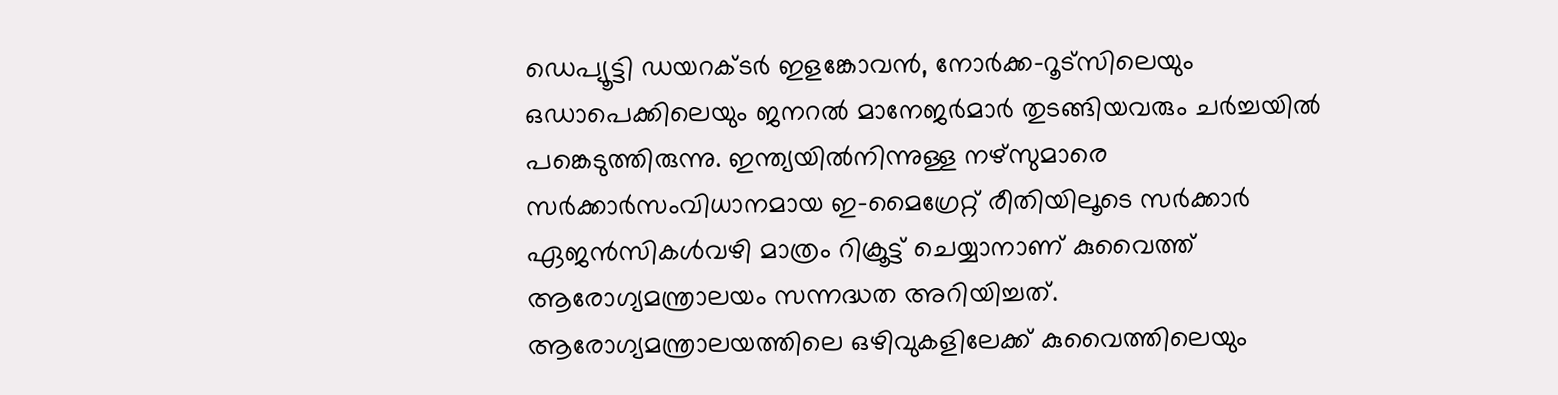ഡെപ്യൂട്ടി ഡയറക്ടര്‍ ഇളങ്കോവന്‍, നോര്‍ക്ക-റൂട്സിലെയും ഒഡാപെക്കിലെയും ജനറല്‍ മാനേജര്‍മാര്‍ തുടങ്ങിയവരും ചര്‍ച്ചയില്‍ പങ്കെടുത്തിരുന്നു. ഇന്ത്യയില്‍നിന്നുള്ള നഴ്സുമാരെ സര്‍ക്കാര്‍സംവിധാനമായ ഇ-മൈഗ്രേറ്റ് രീതിയിലൂടെ സര്‍ക്കാര്‍ ഏജന്‍സികള്‍വഴി മാത്രം റിക്രൂട്ട് ചെയ്യാനാണ് കുവൈത്ത് ആരോഗ്യമന്ത്രാലയം സന്നദ്ധത അറിയിച്ചത്.
ആരോഗ്യമന്ത്രാലയത്തിലെ ഒഴിവുകളിലേക്ക് കുവൈത്തിലെയും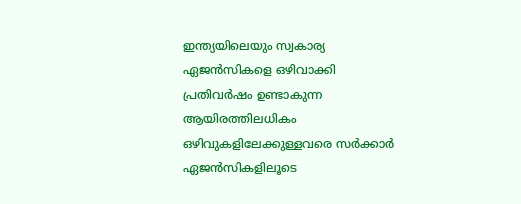ഇന്ത്യയിലെയും സ്വകാര്യ ഏജന്‍സികളെ ഒഴിവാക്കി പ്രതിവര്‍ഷം ഉണ്ടാകുന്ന ആയിരത്തിലധികം ഒഴിവുകളിലേക്കുള്ളവരെ സര്‍ക്കാര്‍ ഏജന്‍സികളിലൂടെ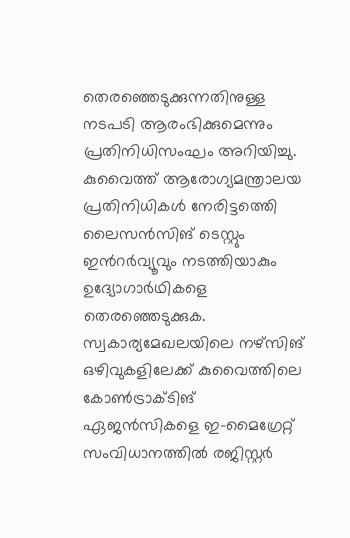തെരഞ്ഞെടുക്കുന്നതിനുള്ള നടപടി ആരംഭിക്കുമെന്നും പ്രതിനിധിസംഘം അറിയിച്ചു. കുവൈത്ത് ആരോഗ്യമന്ത്രാലയ പ്രതിനിധികള്‍ നേരിട്ടത്തെി ലൈസന്‍സിങ് ടെസ്റ്റും ഇന്‍റര്‍വ്യൂവും നടത്തിയാകും ഉദ്യോഗാര്‍ഥികളെ തെരഞ്ഞെടുക്കുക. സ്വകാര്യമേഖലയിലെ നഴ്സിങ് ഒഴിവുകളിലേക്ക് കുവൈത്തിലെ കോണ്‍ട്രാക്ടിങ് ഏജന്‍സികളെ ഇ-മൈഗ്രേറ്റ് സംവിധാനത്തില്‍ രജിസ്റ്റര്‍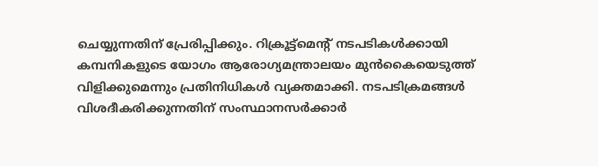ചെയ്യുന്നതിന് പ്രേരിപ്പിക്കും. റിക്രൂട്ട്മെന്‍റ് നടപടികള്‍ക്കായി കമ്പനികളുടെ യോഗം ആരോഗ്യമന്ത്രാലയം മുന്‍കൈയെടുത്ത് വിളിക്കുമെന്നും പ്രതിനിധികള്‍ വ്യക്തമാക്കി. നടപടിക്രമങ്ങള്‍ വിശദീകരിക്കുന്നതിന് സംസ്ഥാനസര്‍ക്കാര്‍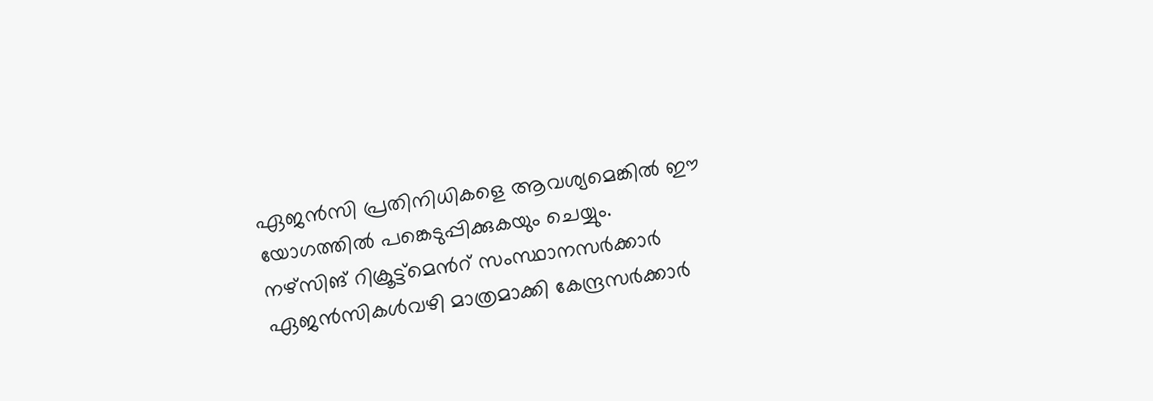ഏജന്‍സി പ്രതിനിധികളെ ആവശ്യമെങ്കില്‍ ഈ യോഗത്തില്‍ പങ്കെടുപ്പിക്കുകയും ചെയ്യും.
നഴ്സിങ് റിക്രൂട്ട്മെന്‍റ് സംസ്ഥാനസര്‍ക്കാര്‍ ഏജന്‍സികള്‍വഴി മാത്രമാക്കി കേന്ദ്രസര്‍ക്കാര്‍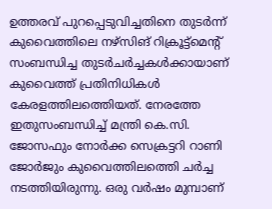ഉത്തരവ് പുറപ്പെടുവിച്ചതിനെ തുടര്‍ന്ന് കുവൈത്തിലെ നഴ്സിങ് റിക്രൂട്ട്മെന്‍റ് സംബന്ധിച്ച തുടര്‍ചര്‍ച്ചകള്‍ക്കായാണ് കുവൈത്ത് പ്രതിനിധികള്‍ കേരളത്തിലത്തെിയത്. നേരത്തേ ഇതുസംബന്ധിച്ച് മന്ത്രി കെ.സി. ജോസഫും നോര്‍ക്ക സെക്രട്ടറി റാണി ജോര്‍ജും കുവൈത്തിലത്തെി ചര്‍ച്ച നടത്തിയിരുന്നു. ഒരു വര്‍ഷം മുമ്പാണ്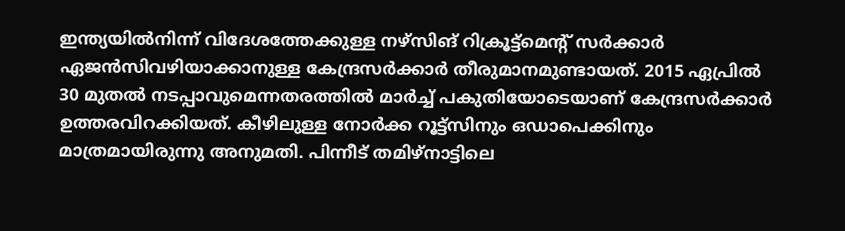ഇന്ത്യയില്‍നിന്ന് വിദേശത്തേക്കുള്ള നഴ്സിങ് റിക്രൂട്ട്മെന്‍റ് സര്‍ക്കാര്‍ ഏജന്‍സിവഴിയാക്കാനുള്ള കേന്ദ്രസര്‍ക്കാര്‍ തീരുമാനമുണ്ടായത്. 2015 ഏപ്രില്‍ 30 മുതല്‍ നടപ്പാവുമെന്നതരത്തില്‍ മാര്‍ച്ച് പകുതിയോടെയാണ് കേന്ദ്രസര്‍ക്കാര്‍ ഉത്തരവിറക്കിയത്. കീഴിലുള്ള നോര്‍ക്ക റൂട്ട്സിനും ഒഡാപെക്കിനും മാത്രമായിരുന്നു അനുമതി. പിന്നീട് തമിഴ്നാട്ടിലെ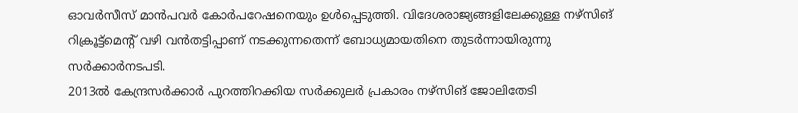ഓവര്‍സീസ് മാന്‍പവര്‍ കോര്‍പറേഷനെയും ഉള്‍പ്പെടുത്തി. വിദേശരാജ്യങ്ങളിലേക്കുള്ള നഴ്സിങ് റിക്രൂട്ട്മെന്‍റ് വഴി വന്‍തട്ടിപ്പാണ് നടക്കുന്നതെന്ന് ബോധ്യമായതിനെ തുടര്‍ന്നായിരുന്നു സര്‍ക്കാര്‍നടപടി.
2013ല്‍ കേന്ദ്രസര്‍ക്കാര്‍ പുറത്തിറക്കിയ സര്‍ക്കുലര്‍ പ്രകാരം നഴ്സിങ് ജോലിതേടി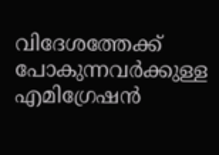വിദേശത്തേക്ക് പോകുന്നവര്‍ക്കുള്ള എമിഗ്രേഷന്‍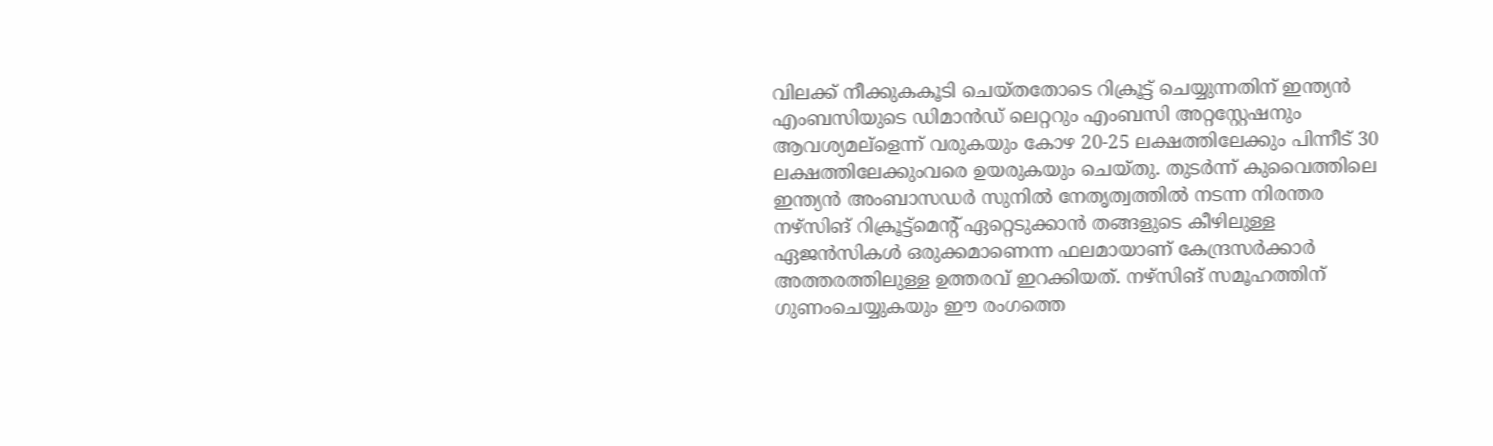വിലക്ക് നീക്കുകകൂടി ചെയ്തതോടെ റിക്രൂട്ട് ചെയ്യുന്നതിന് ഇന്ത്യന്‍ എംബസിയുടെ ഡിമാന്‍ഡ് ലെറ്ററും എംബസി അറ്റസ്റ്റേഷനും ആവശ്യമല്ളെന്ന് വരുകയും കോഴ 20-25 ലക്ഷത്തിലേക്കും പിന്നീട് 30 ലക്ഷത്തിലേക്കുംവരെ ഉയരുകയും ചെയ്തു. തുടര്‍ന്ന് കുവൈത്തിലെ ഇന്ത്യന്‍ അംബാസഡര്‍ സുനില്‍ നേതൃത്വത്തില്‍ നടന്ന നിരന്തര നഴ്സിങ് റിക്രൂട്ട്മെന്‍റ് ഏറ്റെടുക്കാന്‍ തങ്ങളുടെ കീഴിലുള്ള ഏജന്‍സികള്‍ ഒരുക്കമാണെന്ന ഫലമായാണ് കേന്ദ്രസര്‍ക്കാര്‍ അത്തരത്തിലുള്ള ഉത്തരവ് ഇറക്കിയത്. നഴ്സിങ് സമൂഹത്തിന് ഗുണംചെയ്യുകയും ഈ രംഗത്തെ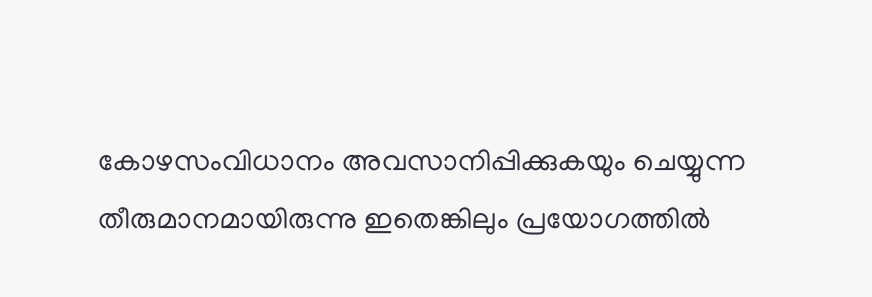കോഴസംവിധാനം അവസാനിപ്പിക്കുകയും ചെയ്യുന്ന തീരുമാനമായിരുന്നു ഇതെങ്കിലും പ്രയോഗത്തില്‍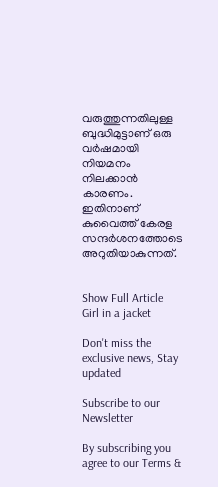വരുത്തുന്നതിലുള്ള ബുദ്ധിമുട്ടാണ് ഒരു വര്‍ഷമായി നിയമനം നിലക്കാന്‍ കാരണം. ഇതിനാണ് കുവൈത്ത് കേരള സന്ദര്‍ശനത്തോടെ അറുതിയാകുന്നത്.


Show Full Article
Girl in a jacket

Don't miss the exclusive news, Stay updated

Subscribe to our Newsletter

By subscribing you agree to our Terms &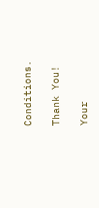Conditions.

Thank You!

Your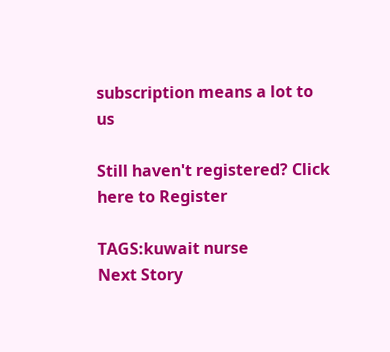subscription means a lot to us

Still haven't registered? Click here to Register

TAGS:kuwait nurse
Next Story